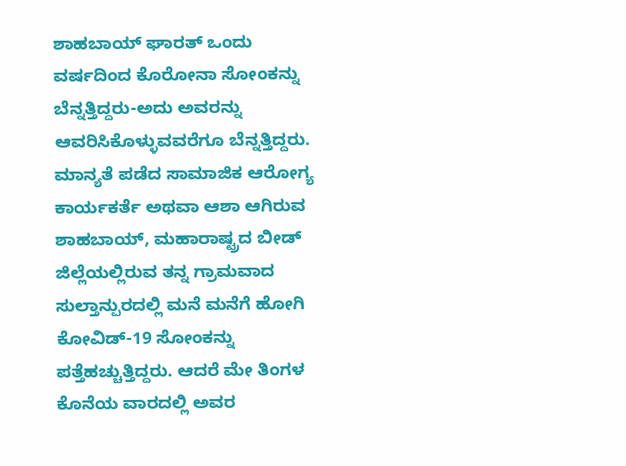ಶಾಹಬಾಯ್ ಘಾರತ್ ಒಂದು ವರ್ಷದಿಂದ ಕೊರೋನಾ ಸೋಂಕನ್ನು ಬೆನ್ನತ್ತಿದ್ದರು-ಅದು ಅವರನ್ನು ಆವರಿಸಿಕೊಳ್ಳುವವರೆಗೂ ಬೆನ್ನತ್ತಿದ್ದರು. ಮಾನ್ಯತೆ ಪಡೆದ ಸಾಮಾಜಿಕ ಆರೋಗ್ಯ ಕಾರ್ಯಕರ್ತೆ ಅಥವಾ ಆಶಾ ಆಗಿರುವ ಶಾಹಬಾಯ್, ಮಹಾರಾಷ್ಟ್ರದ ಬೀಡ್ ಜಿಲ್ಲೆಯಲ್ಲಿರುವ ತನ್ನ ಗ್ರಾಮವಾದ ಸುಲ್ತಾನ್ಪುರದಲ್ಲಿ ಮನೆ ಮನೆಗೆ ಹೋಗಿ ಕೋವಿಡ್-19 ಸೋಂಕನ್ನು ಪತ್ತೆಹಚ್ಚುತ್ತಿದ್ದರು. ಆದರೆ ಮೇ ತಿಂಗಳ ಕೊನೆಯ ವಾರದಲ್ಲಿ ಅವರ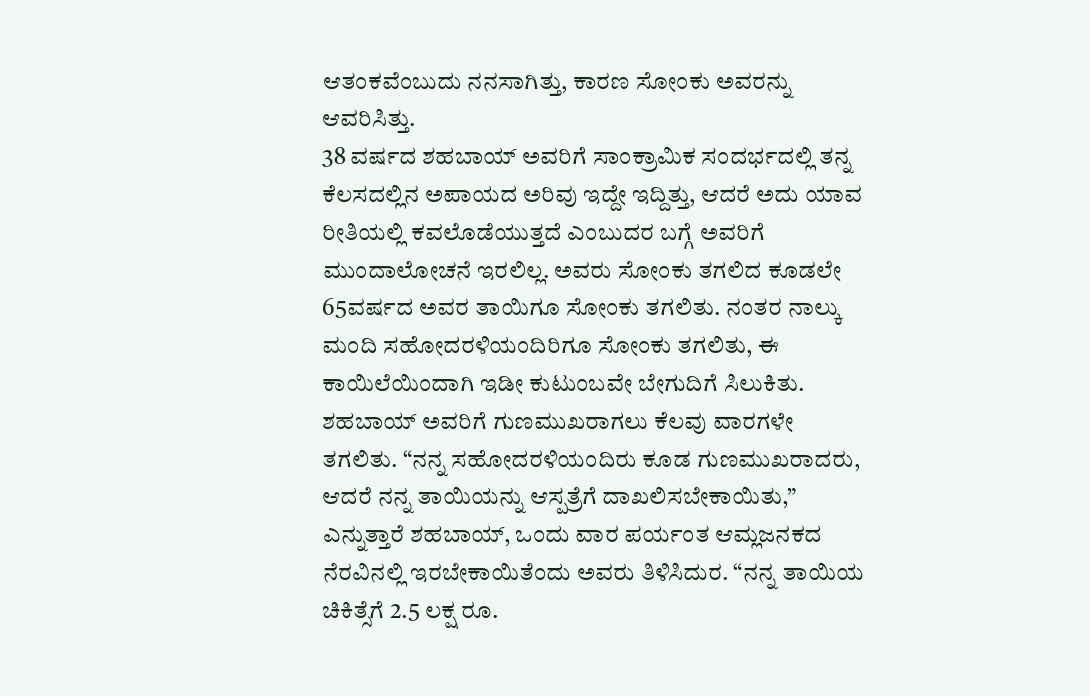ಆತಂಕವೆಂಬುದು ನನಸಾಗಿತ್ತು, ಕಾರಣ ಸೋಂಕು ಅವರನ್ನು ಆವರಿಸಿತ್ತು.
38 ವರ್ಷದ ಶಹಬಾಯ್ ಅವರಿಗೆ ಸಾಂಕ್ರಾಮಿಕ ಸಂದರ್ಭದಲ್ಲಿ ತನ್ನ ಕೆಲಸದಲ್ಲಿನ ಅಪಾಯದ ಅರಿವು ಇದ್ದೇ ಇದ್ದಿತ್ತು, ಆದರೆ ಅದು ಯಾವ ರೀತಿಯಲ್ಲಿ ಕವಲೊಡೆಯುತ್ತದೆ ಎಂಬುದರ ಬಗ್ಗೆ ಅವರಿಗೆ ಮುಂದಾಲೋಚನೆ ಇರಲಿಲ್ಲ. ಅವರು ಸೋಂಕು ತಗಲಿದ ಕೂಡಲೇ 65ವರ್ಷದ ಅವರ ತಾಯಿಗೂ ಸೋಂಕು ತಗಲಿತು. ನಂತರ ನಾಲ್ಕು ಮಂದಿ ಸಹೋದರಳಿಯಂದಿರಿಗೂ ಸೋಂಕು ತಗಲಿತು, ಈ ಕಾಯಿಲೆಯಿಂದಾಗಿ ಇಡೀ ಕುಟುಂಬವೇ ಬೇಗುದಿಗೆ ಸಿಲುಕಿತು.
ಶಹಬಾಯ್ ಅವರಿಗೆ ಗುಣಮುಖರಾಗಲು ಕೆಲವು ವಾರಗಳೇ ತಗಲಿತು. “ನನ್ನ ಸಹೋದರಳಿಯಂದಿರು ಕೂಡ ಗುಣಮುಖರಾದರು, ಆದರೆ ನನ್ನ ತಾಯಿಯನ್ನು ಆಸ್ಪತ್ರೆಗೆ ದಾಖಲಿಸಬೇಕಾಯಿತು,” ಎನ್ನುತ್ತಾರೆ ಶಹಬಾಯ್, ಒಂದು ವಾರ ಪರ್ಯಂತ ಆಮ್ಲಜನಕದ ನೆರವಿನಲ್ಲಿ ಇರಬೇಕಾಯಿತೆಂದು ಅವರು ತಿಳಿಸಿದುರ. “ನನ್ನ ತಾಯಿಯ ಚಿಕಿತ್ಸೆಗೆ 2.5 ಲಕ್ಷ ರೂ.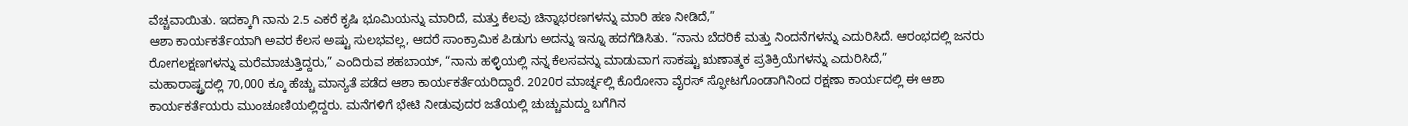ವೆಚ್ಚವಾಯಿತು. ಇದಕ್ಕಾಗಿ ನಾನು 2.5 ಎಕರೆ ಕೃಷಿ ಭೂಮಿಯನ್ನು ಮಾರಿದೆ, ಮತ್ತು ಕೆಲವು ಚಿನ್ನಾಭರಣಗಳನ್ನು ಮಾರಿ ಹಣ ನೀಡಿದೆ,”
ಆಶಾ ಕಾರ್ಯಕರ್ತೆಯಾಗಿ ಅವರ ಕೆಲಸ ಅಷ್ಟು ಸುಲಭವಲ್ಲ, ಆದರೆ ಸಾಂಕ್ರಾಮಿಕ ಪಿಡುಗು ಅದನ್ನು ಇನ್ನೂ ಹದಗೆಡಿಸಿತು. “ನಾನು ಬೆದರಿಕೆ ಮತ್ತು ನಿಂದನೆಗಳನ್ನು ಎದುರಿಸಿದೆ. ಆರಂಭದಲ್ಲಿ ಜನರು ರೋಗಲಕ್ಷಣಗಳನ್ನು ಮರೆಮಾಚುತ್ತಿದ್ದರು,” ಎಂದಿರುವ ಶಹಬಾಯ್, “ನಾನು ಹಳ್ಳಿಯಲ್ಲಿ ನನ್ನ ಕೆಲಸವನ್ನು ಮಾಡುವಾಗ ಸಾಕಷ್ಟು ಋಣಾತ್ಮಕ ಪ್ರತಿಕ್ರಿಯೆಗಳನ್ನು ಎದುರಿಸಿದೆ,”
ಮಹಾರಾಷ್ಟ್ರದಲ್ಲಿ 70,000 ಕ್ಕೂ ಹೆಚ್ಚು ಮಾನ್ಯತೆ ಪಡೆದ ಆಶಾ ಕಾರ್ಯಕರ್ತೆಯರಿದ್ದಾರೆ. 2020ರ ಮಾರ್ಚ್ನಲ್ಲಿ ಕೊರೋನಾ ವೈರಸ್ ಸ್ಫೋಟಗೊಂಡಾಗಿನಿಂದ ರಕ್ಷಣಾ ಕಾರ್ಯದಲ್ಲಿ ಈ ಆಶಾ ಕಾರ್ಯಕರ್ತೆಯರು ಮುಂಚೂಣಿಯಲ್ಲಿದ್ದರು. ಮನೆಗಳಿಗೆ ಭೇಟಿ ನೀಡುವುದರ ಜತೆಯಲ್ಲಿ ಚುಚ್ಚುಮದ್ದು ಬಗೆಗಿನ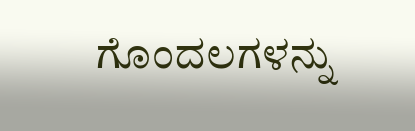ಗೊಂದಲಗಳನ್ನು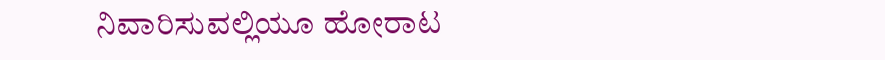ನಿವಾರಿಸುವಲ್ಲಿಯೂ ಹೋರಾಟ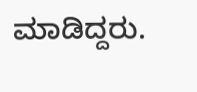ಮಾಡಿದ್ದರು.